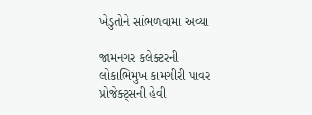ખેડુતોને સાંભળવામા અવ્યા

જામનગર કલેક્ટરની લોકાભિમુખ કામગીરી પાવર પ્રોજેક્ટ્સની હેવી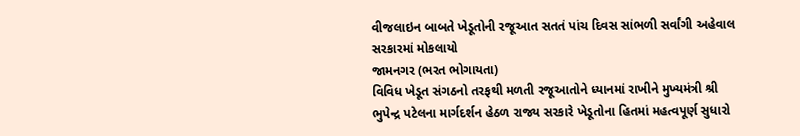વીજલાઇન બાબતે ખેડૂતોની રજૂઆત સતતં પાંચ દિવસ સાંભળી સર્વાંગી અહેવાલ સરકારમાં મોકલાયો
જામનગર (ભરત ભોગાયતા)
વિવિધ ખેડૂત સંગઠનો તરફથી મળતી રજૂઆતોને ધ્યાનમાં રાખીને મુખ્યમંત્રી શ્રી ભુપેન્દ્ર પટેલના માર્ગદર્શન હેઠળ રાજ્ય સરકારે ખેડૂતોના હિતમાં મહત્વપૂર્ણ સુધારો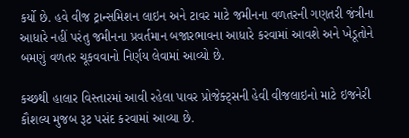કર્યો છે. હવે વીજ ટ્રાન્સમિશન લાઇન અને ટાવર માટે જમીનના વળતરની ગણતરી જંત્રીના આધારે નહીં પરંતુ જમીનના પ્રવર્તમાન બજારભાવના આધારે કરવામાં આવશે અને ખેડૂતોને બમણું વળતર ચૂકવવાનો નિર્ણય લેવામાં આવ્યો છે.

કચ્છથી હાલાર વિસ્તારમાં આવી રહેલા પાવર પ્રોજેક્ટ્સની હેવી વીજલાઇનો માટે ઇજનેરી કૌશલ્ય મુજબ રૂટ પસંદ કરવામાં આવ્યા છે.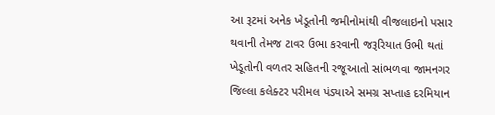આ રૂટમાં અનેક ખેડૂતોની જમીનોમાંથી વીજલાઇનો પસાર થવાની તેમજ ટાવર ઉભા કરવાની જરૂરિયાત ઉભી થતાં ખેડૂતોની વળતર સહિતની રજૂઆતો સાંભળવા જામનગર જિલ્લા કલેક્ટર પરીમલ પંડ્યાએ સમગ્ર સપ્તાહ દરમિયાન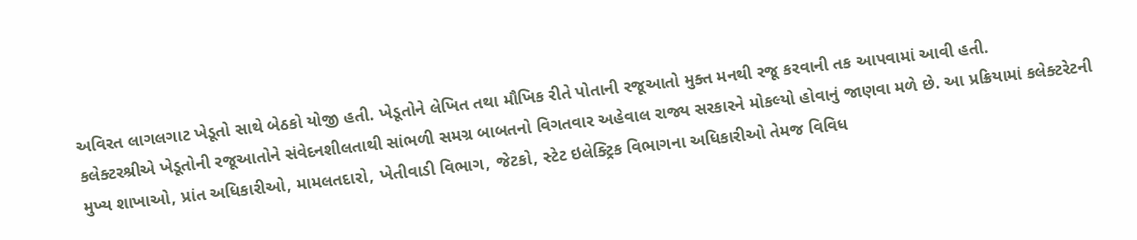અવિરત લાગલગાટ ખેડૂતો સાથે બેઠકો યોજી હતી. ખેડૂતોને લેખિત તથા મૌખિક રીતે પોતાની રજૂઆતો મુક્ત મનથી રજૂ કરવાની તક આપવામાં આવી હતી.
કલેક્ટરશ્રીએ ખેડૂતોની રજૂઆતોને સંવેદનશીલતાથી સાંભળી સમગ્ર બાબતનો વિગતવાર અહેવાલ રાજ્ય સરકારને મોકલ્યો હોવાનું જાણવા મળે છે. આ પ્રક્રિયામાં કલેક્ટરેટની મુખ્ય શાખાઓ, પ્રાંત અધિકારીઓ, મામલતદારો, ખેતીવાડી વિભાગ, જેટકો, સ્ટેટ ઇલેક્ટ્રિક વિભાગના અધિકારીઓ તેમજ વિવિધ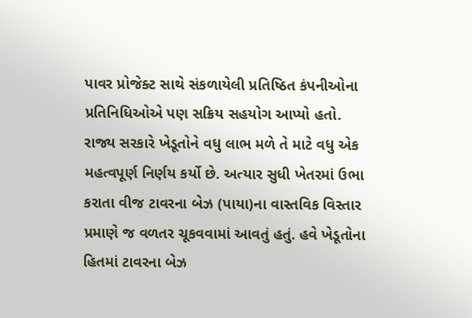પાવર પ્રોજેક્ટ સાથે સંકળાયેલી પ્રતિષ્ઠિત કંપનીઓના પ્રતિનિધિઓએ પણ સક્રિય સહયોગ આપ્યો હતો.
રાજ્ય સરકારે ખેડૂતોને વધુ લાભ મળે તે માટે વધુ એક મહત્વપૂર્ણ નિર્ણય કર્યો છે. અત્યાર સુધી ખેતરમાં ઉભા કરાતા વીજ ટાવરના બેઝ (પાયા)ના વાસ્તવિક વિસ્તાર પ્રમાણે જ વળતર ચૂકવવામાં આવતું હતું. હવે ખેડૂતોના હિતમાં ટાવરના બેઝ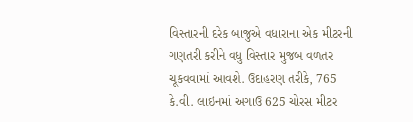વિસ્તારની દરેક બાજુએ વધારાના એક મીટરની ગણતરી કરીને વધુ વિસ્તાર મુજબ વળતર ચૂકવવામાં આવશે. ઉદાહરણ તરીકે, 765 કે.વી. લાઇનમાં અગાઉ 625 ચોરસ મીટર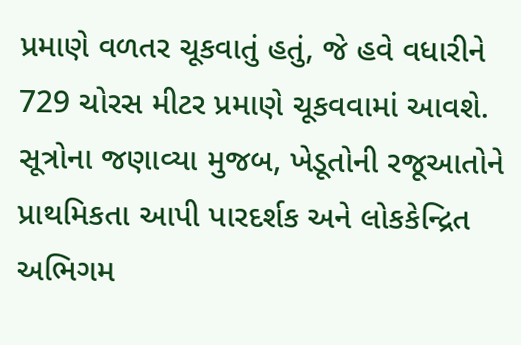પ્રમાણે વળતર ચૂકવાતું હતું, જે હવે વધારીને 729 ચોરસ મીટર પ્રમાણે ચૂકવવામાં આવશે.
સૂત્રોના જણાવ્યા મુજબ, ખેડૂતોની રજૂઆતોને પ્રાથમિકતા આપી પારદર્શક અને લોકકેન્દ્રિત અભિગમ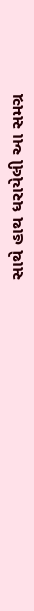સાથે હાથ ધરાયેલી આ સમગ્ર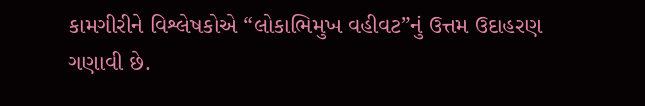કામગીરીને વિશ્લેષકોએ “લોકાભિમુખ વહીવટ”નું ઉત્તમ ઉદાહરણ ગણાવી છે.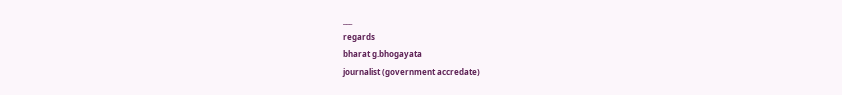___
regards
bharat g.bhogayata
journalist (government accredate)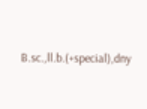B.sc.,ll.b.(+special),dny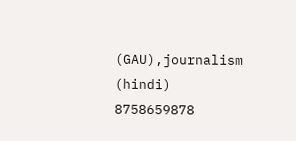(GAU),journalism (hindi)
8758659878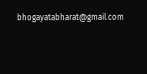bhogayatabharat@gmail.com